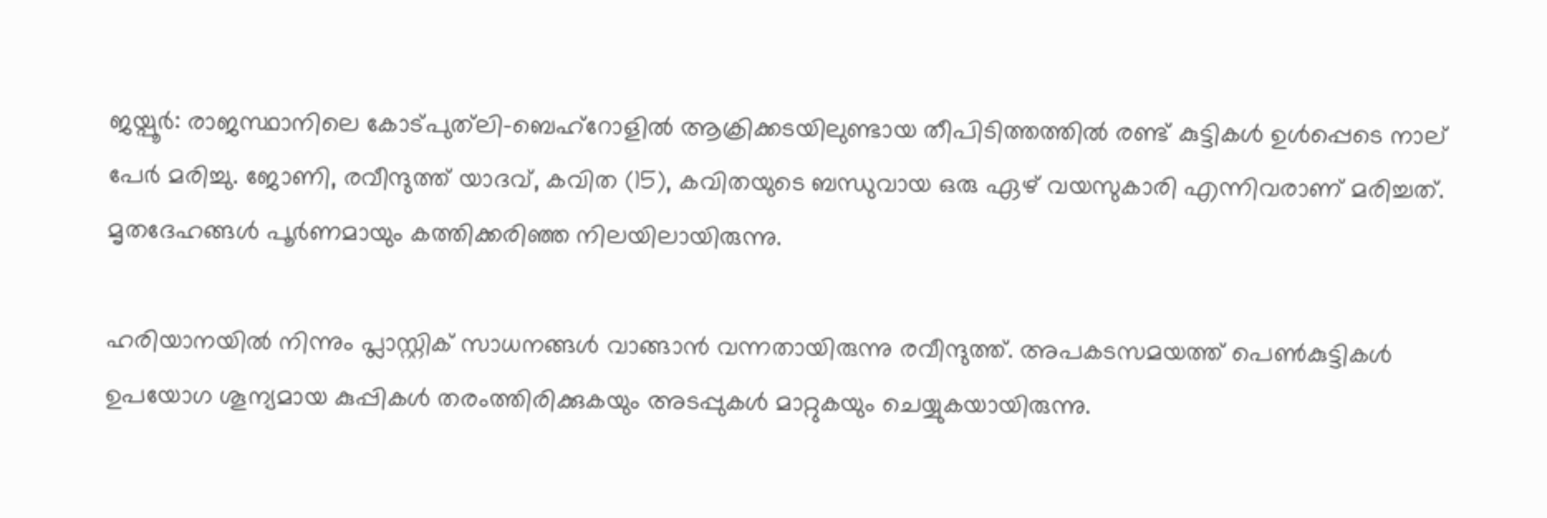ജയ്പൂർ: രാജസ്ഥാനിലെ കോട്പുത്‌ലി-ബെഹ്റോളിൽ ആക്രിക്കടയിലുണ്ടായ തീപിടിത്തത്തിൽ രണ്ട് കുട്ടികൾ ഉൾപ്പെടെ നാല് പേർ മരിച്ചു. ജോണി, രവീന്ദുത്ത് യാദവ്, കവിത (15), കവിതയുടെ ബന്ധുവായ ഒരു ഏഴ് വയസുകാരി എന്നിവരാണ് മരിച്ചത്. മൃതദേഹങ്ങൾ പൂർണമായും കത്തിക്കരിഞ്ഞ നിലയിലായിരുന്നു.

ഹരിയാനയിൽ നിന്നും പ്ലാസ്റ്റിക് സാധനങ്ങൾ വാങ്ങാൻ വന്നതായിരുന്നു രവീന്ദുത്ത്. അപകടസമയത്ത് പെൺകുട്ടികൾ ഉപയോഗ ശൂന്യമായ കുപ്പികൾ തരംത്തിരിക്കുകയും അടപ്പുകൾ മാറ്റുകയും ചെയ്യുകയായിരുന്നു.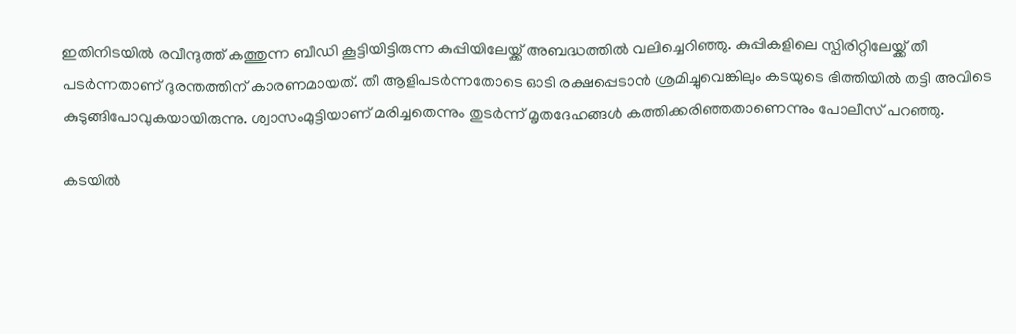ഇതിനിടയിൽ രവീന്ദുത്ത് കത്തുന്ന ബീഡി കൂട്ടിയിട്ടിരുന്ന കുപ്പിയിലേയ്ക്ക് അബദ്ധത്തിൽ വലിച്ചെറിഞ്ഞു. കുപ്പികളിലെ സ്പിരിറ്റിലേയ്ക്ക് തീ പടർന്നതാണ് ദുരന്തത്തിന് കാരണമായത്. തീ ആളിപടർന്നതോടെ ഓടി രക്ഷപ്പെടാൻ ശ്രമിച്ചുവെങ്കിലും കടയുടെ ഭിത്തിയിൽ തട്ടി അവിടെ കുടുങ്ങിപോവുകയായിരുന്നു. ശ്വാസംമുട്ടിയാണ് മരിച്ചതെന്നും തുടർന്ന് മൃതദേഹങ്ങൾ കത്തിക്കരിഞ്ഞതാണെന്നും പോലീസ് പറഞ്ഞു.

കടയിൽ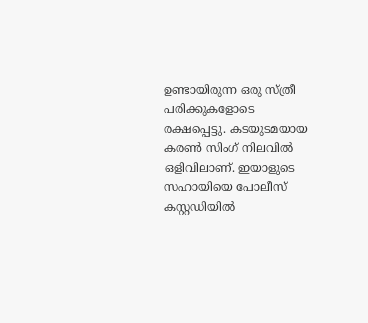ഉണ്ടായിരുന്ന ഒരു സ്ത്രീ പരിക്കുകളോടെ രക്ഷപ്പെട്ടു. കടയുടമയായ കരൺ സിംഗ് നിലവിൽ ഒളിവിലാണ്. ഇയാളുടെ സഹായിയെ പോലീസ് കസ്റ്റഡിയിൽ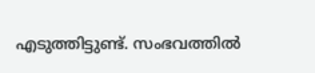എടുത്തിട്ടുണ്ട്. സംഭവത്തിൽ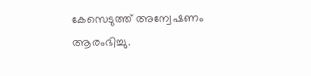കേസെടുത്ത് അന്വേഷണം ആരംഭിച്ചു.